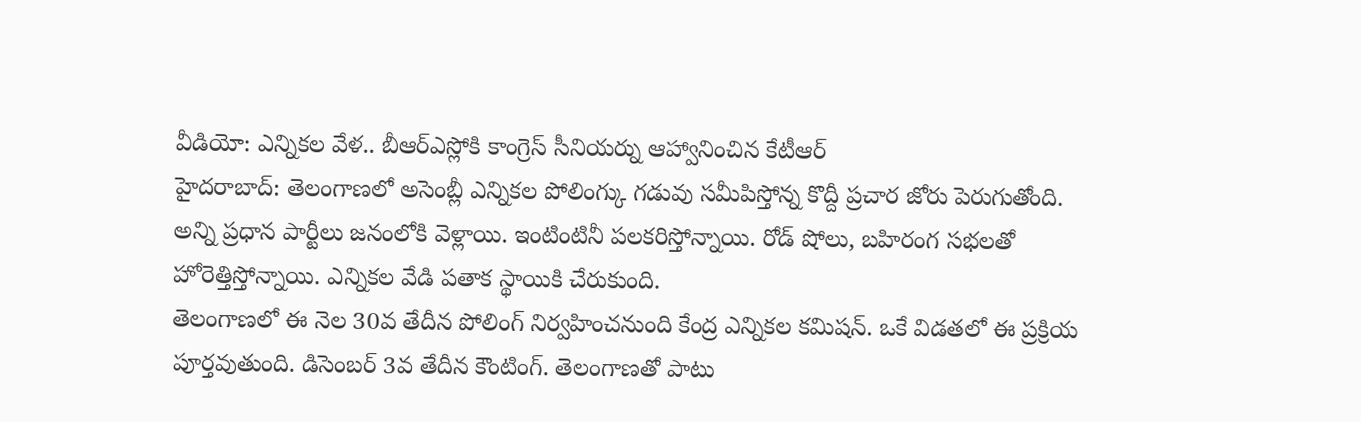వీడియో: ఎన్నికల వేళ.. బీఆర్ఎస్లోకి కాంగ్రెస్ సీనియర్ను ఆహ్వానించిన కేటీఆర్
హైదరాబాద్: తెలంగాణలో అసెంబ్లీ ఎన్నికల పోలింగ్కు గడువు సమీపిస్తోన్న కొద్దీ ప్రచార జోరు పెరుగుతోంది. అన్ని ప్రధాన పార్టీలు జనంలోకి వెళ్లాయి. ఇంటింటినీ పలకరిస్తోన్నాయి. రోడ్ షోలు, బహిరంగ సభలతో హోరెత్తిస్తోన్నాయి. ఎన్నికల వేడి పతాక స్థాయికి చేరుకుంది.
తెలంగాణలో ఈ నెల 30వ తేదీన పోలింగ్ నిర్వహించనుంది కేంద్ర ఎన్నికల కమిషన్. ఒకే విడతలో ఈ ప్రక్రియ పూర్తవుతుంది. డిసెంబర్ 3వ తేదీన కౌంటింగ్. తెలంగాణతో పాటు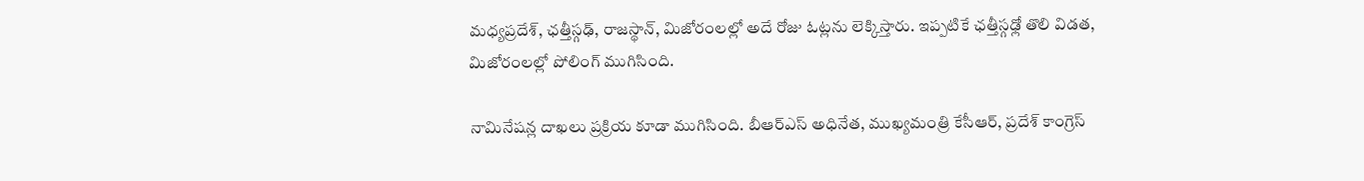మధ్యప్రదేశ్, ఛత్తీస్గఢ్, రాజస్థాన్, మిజోరంలల్లో అదే రోజు ఓట్లను లెక్కిస్తారు. ఇప్పటికే ఛత్తీస్గఢ్లో తొలి విడత, మిజోరంలల్లో పోలింగ్ ముగిసింది.

నామినేషన్ల దాఖలు ప్రక్రియ కూడా ముగిసింది. బీఆర్ఎస్ అధినేత, ముఖ్యమంత్రి కేసీఆర్, ప్రదేశ్ కాంగ్రెస్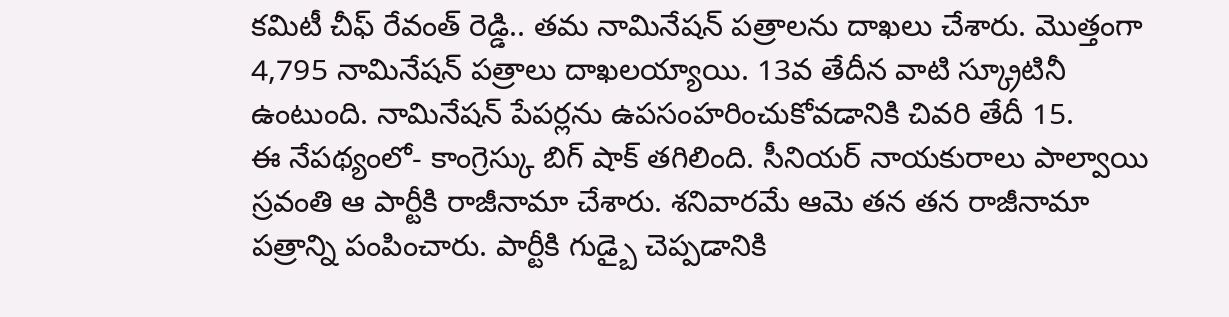కమిటీ చీఫ్ రేవంత్ రెడ్డి.. తమ నామినేషన్ పత్రాలను దాఖలు చేశారు. మొత్తంగా 4,795 నామినేషన్ పత్రాలు దాఖలయ్యాయి. 13వ తేదీన వాటి స్క్రూటినీ ఉంటుంది. నామినేషన్ పేపర్లను ఉపసంహరించుకోవడానికి చివరి తేదీ 15.
ఈ నేపథ్యంలో- కాంగ్రెస్కు బిగ్ షాక్ తగిలింది. సీనియర్ నాయకురాలు పాల్వాయి స్రవంతి ఆ పార్టీకి రాజీనామా చేశారు. శనివారమే ఆమె తన తన రాజీనామా పత్రాన్ని పంపించారు. పార్టీకి గుడ్బై చెప్పడానికి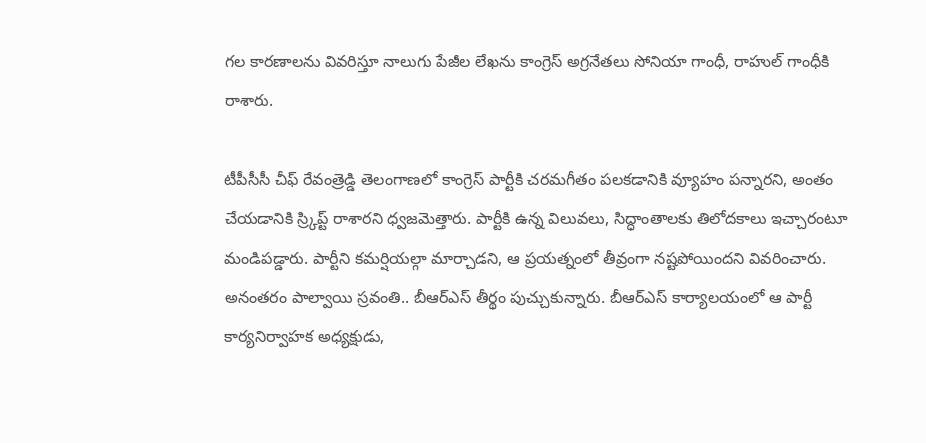గల కారణాలను వివరిస్తూ నాలుగు పేజీల లేఖను కాంగ్రెస్ అగ్రనేతలు సోనియా గాంధీ, రాహుల్ గాంధీకి రాశారు.

టీపీసీసీ చీఫ్ రేవంత్రెడ్డి తెలంగాణలో కాంగ్రెస్ పార్టీకి చరమగీతం పలకడానికి వ్యూహం పన్నారని, అంతం చేయడానికి స్ర్కిప్ట్ రాశారని ధ్వజమెత్తారు. పార్టీకి ఉన్న విలువలు, సిద్ధాంతాలకు తిలోదకాలు ఇచ్చారంటూ మండిపడ్డారు. పార్టీని కమర్షియల్గా మార్చాడని, ఆ ప్రయత్నంలో తీవ్రంగా నష్టపోయిందని వివరించారు.
అనంతరం పాల్వాయి స్రవంతి.. బీఆర్ఎస్ తీర్థం పుచ్చుకున్నారు. బీఆర్ఎస్ కార్యాలయంలో ఆ పార్టీ కార్యనిర్వాహక అధ్యక్షుడు,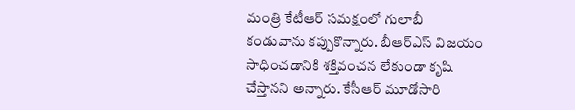మంత్రి కేటీఆర్ సమక్షంలో గులాబీ కండువాను కప్పుకొన్నారు. బీఆర్ఎస్ విజయం సాధించడానికి శక్తివంచన లేకుండా కృషి చేస్తానని అన్నారు. కేసీఆర్ మూడోసారి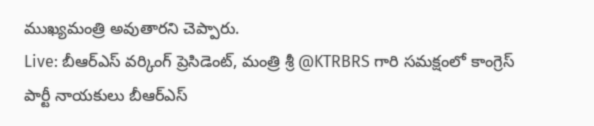ముఖ్యమంత్రి అవుతారని చెప్పారు.
Live: బీఆర్ఎస్ వర్కింగ్ ప్రెసిడెంట్, మంత్రి శ్రీ @KTRBRS గారి సమక్షంలో కాంగ్రెస్ పార్టీ నాయకులు బీఆర్ఎస్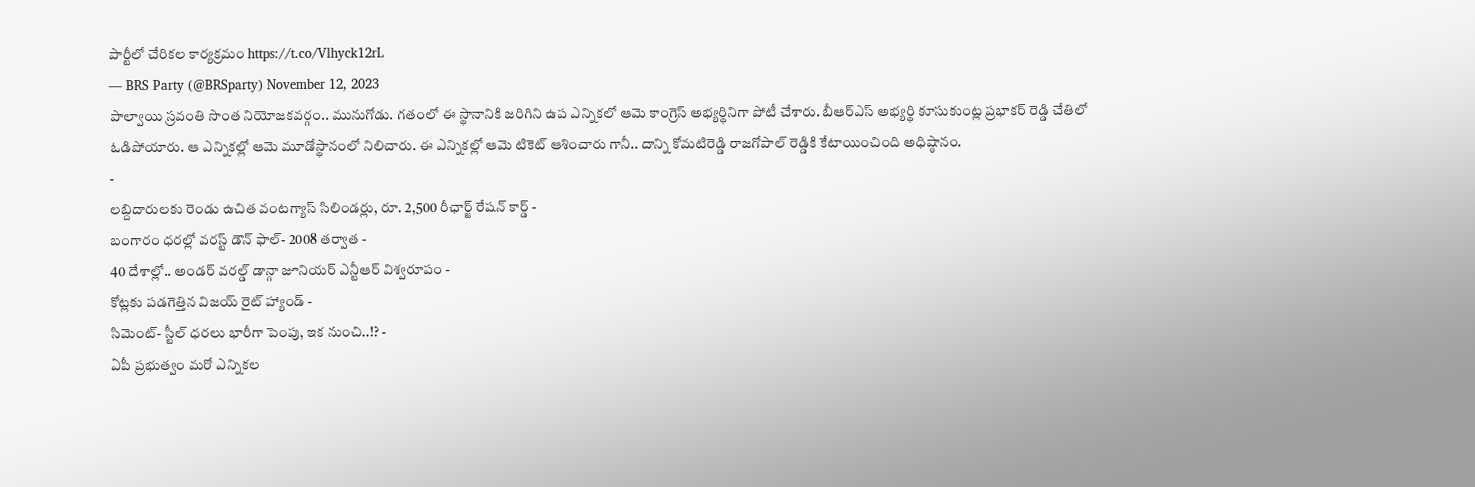పార్టీలో చేరికల కార్యక్రమం https://t.co/Vlhyck12rL
— BRS Party (@BRSparty) November 12, 2023
పాల్వాయి స్రవంతి సొంత నియోజకవర్గం.. మునుగోడు. గతంలో ఈ స్థానానికి జరిగిని ఉప ఎన్నికలో ఆమె కాంగ్రెస్ అభ్యర్థినిగా పోటీ చేశారు. బీఆర్ఎస్ అభ్యర్థి కూసుకుంట్ల ప్రభాకర్ రెడ్డి చేతిలో ఓడిపోయారు. ఆ ఎన్నికల్లో ఆమె మూడోస్థానంలో నిలిచారు. ఈ ఎన్నికల్లో ఆమె టికెట్ ఆశించారు గానీ.. దాన్ని కోమటిరెడ్డి రాజగోపాల్ రెడ్డికి కేటాయించింది అధిష్ఠానం.
-
లబ్దిదారులకు రెండు ఉచిత వంటగ్యాస్ సిలిండర్లు, రూ. 2,500 రీఛార్జ్ రేషన్ కార్డ్ -
బంగారం ధరల్లో వరస్ట్ డౌన్ ఫాల్- 2008 తర్వాత -
40 దేశాల్లో.. అండర్ వరల్డ్ డాన్గా జూనియర్ ఎన్టీఆర్ విశ్వరూపం -
కోట్లకు పడగెత్తిన విజయ్ రైట్ హ్యాండ్ -
సిమెంట్- స్టీల్ ధరలు భారీగా పెంపు, ఇక నుంచి..!? -
ఏపీ ప్రభుత్వం మరో ఎన్నికల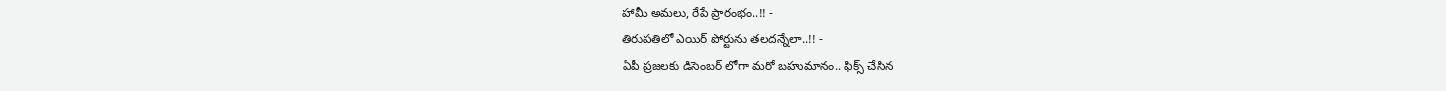హామీ అమలు, రేపే ప్రారంభం..!! -
తిరుపతిలో ఎయిర్ పోర్టును తలదన్నేలా..!! -
ఏపీ ప్రజలకు డిసెంబర్ లోగా మరో బహుమానం.. ఫిక్స్ చేసిన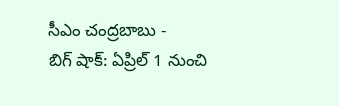సీఎం చంద్రబాబు -
బిగ్ షాక్: ఏప్రిల్ 1 నుంచి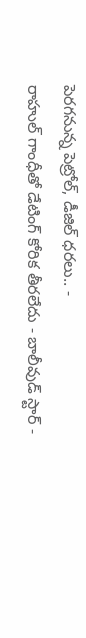పెరగనున్న పెట్రోల్, డీజిల్ ధరలు.. -
రాహుల్ గాంధీతో డేటింగ్ కోరిక తీరలేదు - బాలీవుడ్ స్టార్ -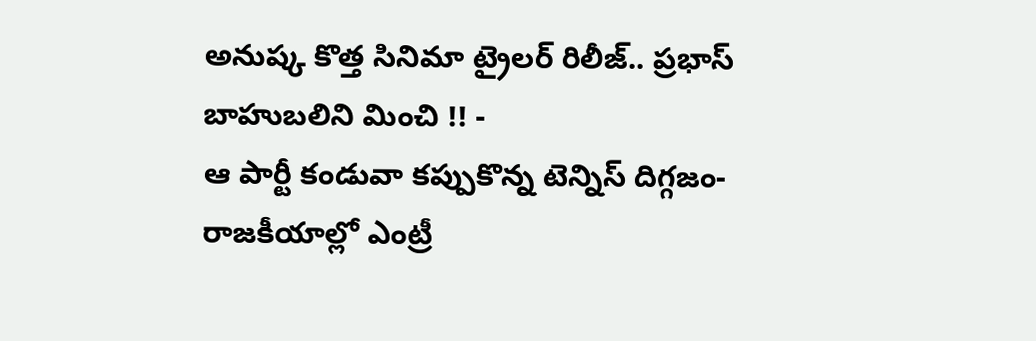అనుష్క కొత్త సినిమా ట్రైలర్ రిలీజ్.. ప్రభాస్ బాహుబలిని మించి !! -
ఆ పార్టీ కండువా కప్పుకొన్న టెన్నిస్ దిగ్గజం- రాజకీయాల్లో ఎంట్రీ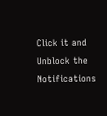Click it and Unblock the Notifications